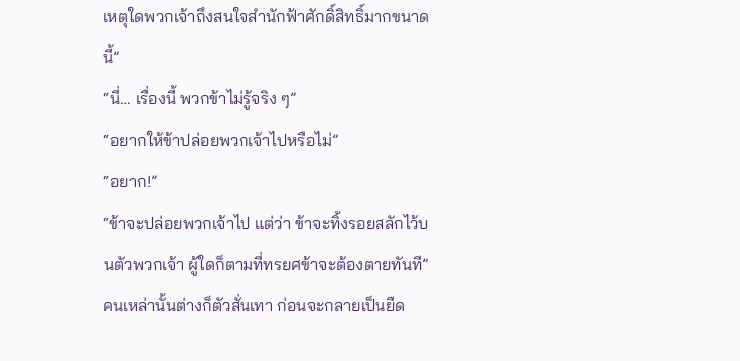เหตุใดพวกเจ้าถึงสนใจสำนักฟ้าศักดิ์สิทธิ์มากขนาดนี้”
“นี่… เรื่องนี้ พวกข้าไม่รู้จริง ๆ”
“อยากให้ข้าปล่อยพวกเจ้าไปหรือไม่”
“อยาก!”
“ข้าจะปล่อยพวกเจ้าไป แต่ว่า ข้าจะทิ้งรอยสลักไว้บนตัวพวกเจ้า ผู้ใดก็ตามที่ทรยศข้าจะต้องตายทันที”
คนเหล่านั้นต่างก็ตัวสั่นเทา ก่อนจะกลายเป็นยืด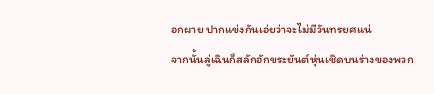อกผาย ปากแข่งกันเอ่ยว่าจะไม่มีวันทรยศแน่
จากนั้นลู่เฉินก็สลักอักขระยันต์หุ่นเชิดบนร่างของพวก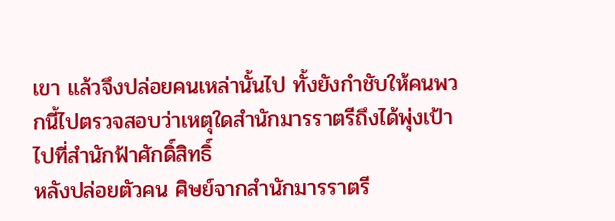เขา แล้วจึงปล่อยคนเหล่านั้นไป ทั้งยังกำชับให้คนพวกนี้ไปตรวจสอบว่าเหตุใดสำนักมารราตรีถึงได้พุ่งเป้าไปที่สำนักฟ้าศักดิ์สิทธิ์
หลังปล่อยตัวคน ศิษย์จากสำนักมารราตรี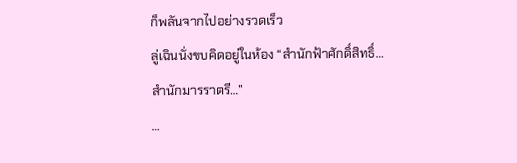ก็พลันจากไปอย่างรวดเร็ว
ลู่เฉินนั่งขบคิดอยู่ในห้อง “สำนักฟ้าศักดิ์สิทธิ์… สำนักมารราตรี…”
…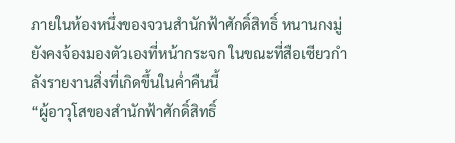ภายในห้องหนึ่งของจวนสำนักฟ้าศักดิ์สิทธิ์ หนานกงมู่ยังคงจ้องมองตัวเองที่หน้ากระจก ในขณะที่สือเซียวกำลังรายงานสิ่งที่เกิดขึ้นในค่ำคืนนี้
“ผู้อาวุโสของสำนักฟ้าศักดิ์สิทธิ์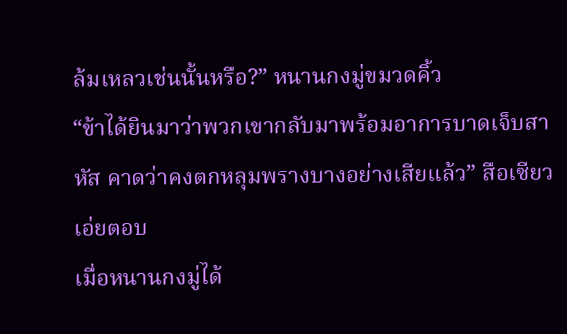ล้มเหลวเช่นนั้นหรือ?” หนานกงมู่ขมวดคิ้ว
“ข้าได้ยินมาว่าพวกเขากลับมาพร้อมอาการบาดเจ็บสาหัส คาดว่าคงตกหลุมพรางบางอย่างเสียแล้ว” สือเซียวเอ่ยตอบ
เมื่อหนานกงมู่ได้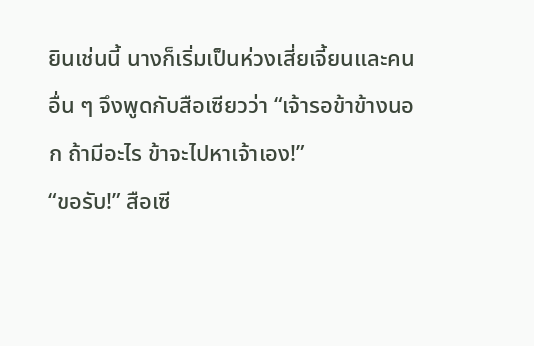ยินเช่นนี้ นางก็เริ่มเป็นห่วงเสี่ยเจี้ยนและคนอื่น ๆ จึงพูดกับสือเซียวว่า “เจ้ารอข้าข้างนอก ถ้ามีอะไร ข้าจะไปหาเจ้าเอง!”
“ขอรับ!” สือเซี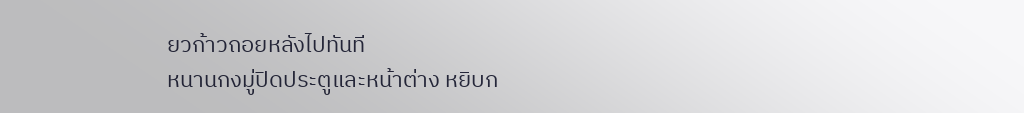ยวก้าวถอยหลังไปทันที
หนานกงมู่ปิดประตูและหน้าต่าง หยิบก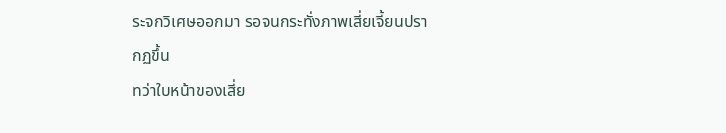ระจกวิเศษออกมา รอจนกระทั่งภาพเสี่ยเจี้ยนปรากฏขึ้น
ทว่าใบหน้าของเสี่ย